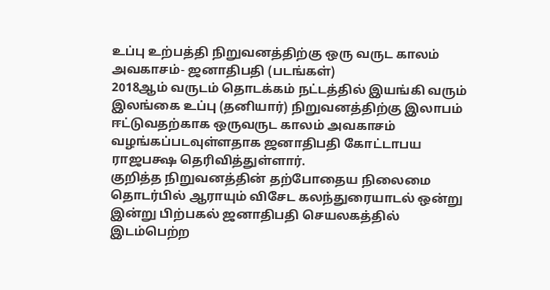உப்பு உற்பத்தி நிறுவனத்திற்கு ஒரு வருட காலம் அவகாசம்- ஜனாதிபதி (படங்கள்)
2018ஆம் வருடம் தொடக்கம் நட்டத்தில் இயங்கி வரும் இலங்கை உப்பு (தனியார்) நிறுவனத்திற்கு இலாபம் ஈட்டுவதற்காக ஒருவருட காலம் அவகாசம் வழங்கப்படவுள்ளதாக ஜனாதிபதி கோட்டாபய ராஜபக்ஷ தெரிவித்துள்ளார்.
குறித்த நிறுவனத்தின் தற்போதைய நிலைமை தொடர்பில் ஆராயும் விசேட கலந்துரையாடல் ஒன்று இன்று பிற்பகல் ஜனாதிபதி செயலகத்தில் இடம்பெற்ற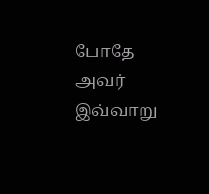போதே அவர் இவ்வாறு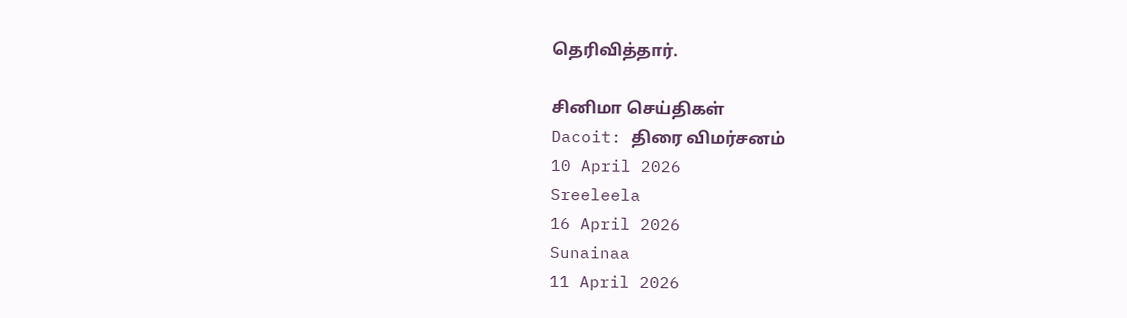தெரிவித்தார்.

சினிமா செய்திகள்
Dacoit: திரை விமர்சனம்
10 April 2026
Sreeleela
16 April 2026
Sunainaa
11 April 2026